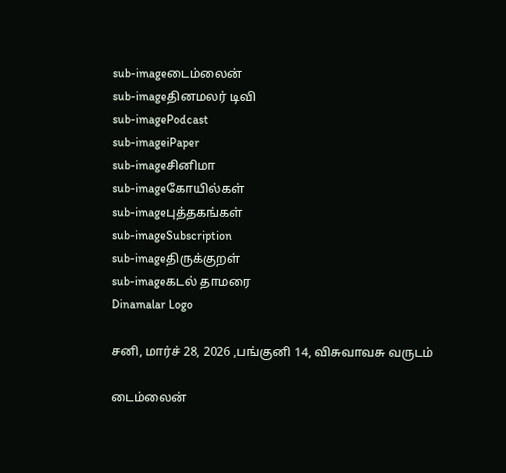sub-imageடைம்லைன்
sub-imageதினமலர் டிவி
sub-imagePodcast
sub-imageiPaper
sub-imageசினிமா
sub-imageகோயில்கள்
sub-imageபுத்தகங்கள்
sub-imageSubscription
sub-imageதிருக்குறள்
sub-imageகடல் தாமரை
Dinamalar Logo

சனி, மார்ச் 28, 2026 ,பங்குனி 14, விசுவாவசு வருடம்

டைம்லைன்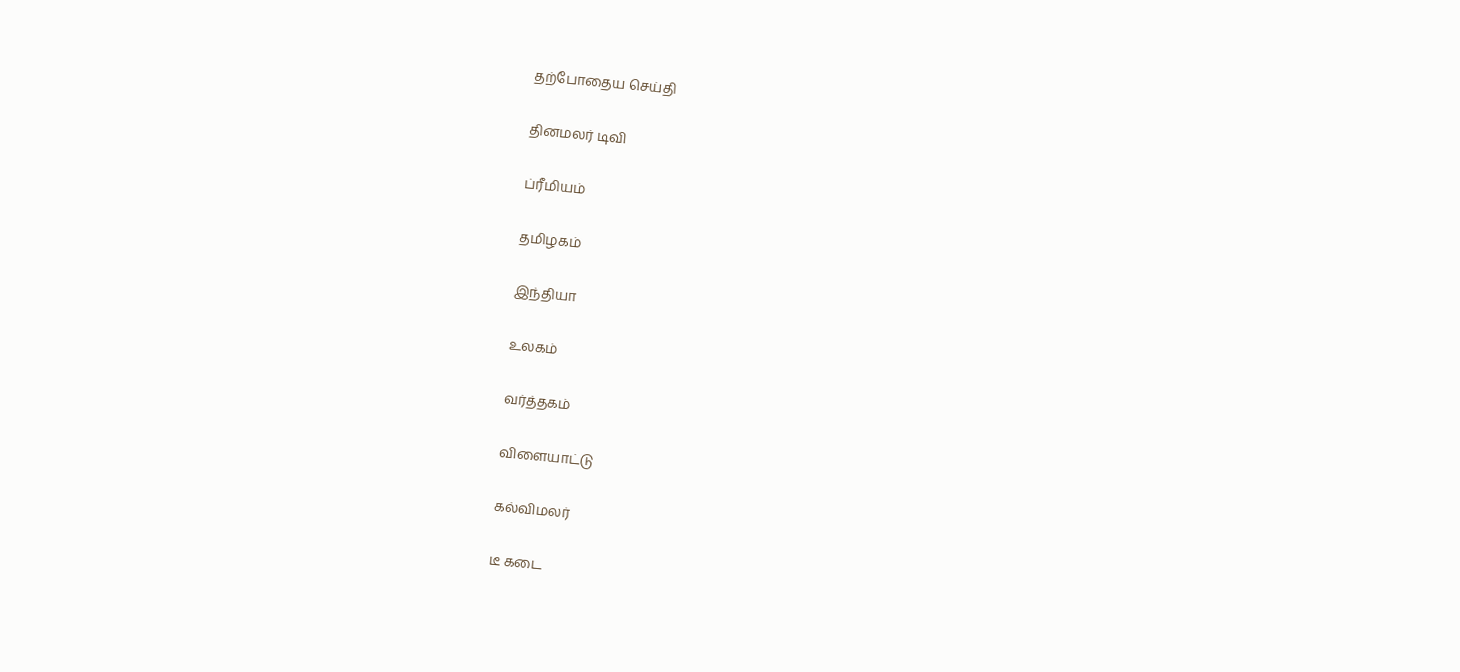தற்போதைய செய்தி


தினமலர் டிவி


ப்ரீமியம்


தமிழகம்


இந்தியா


உலகம்


வர்த்தகம்


விளையாட்டு


கல்விமலர்


டீ கடை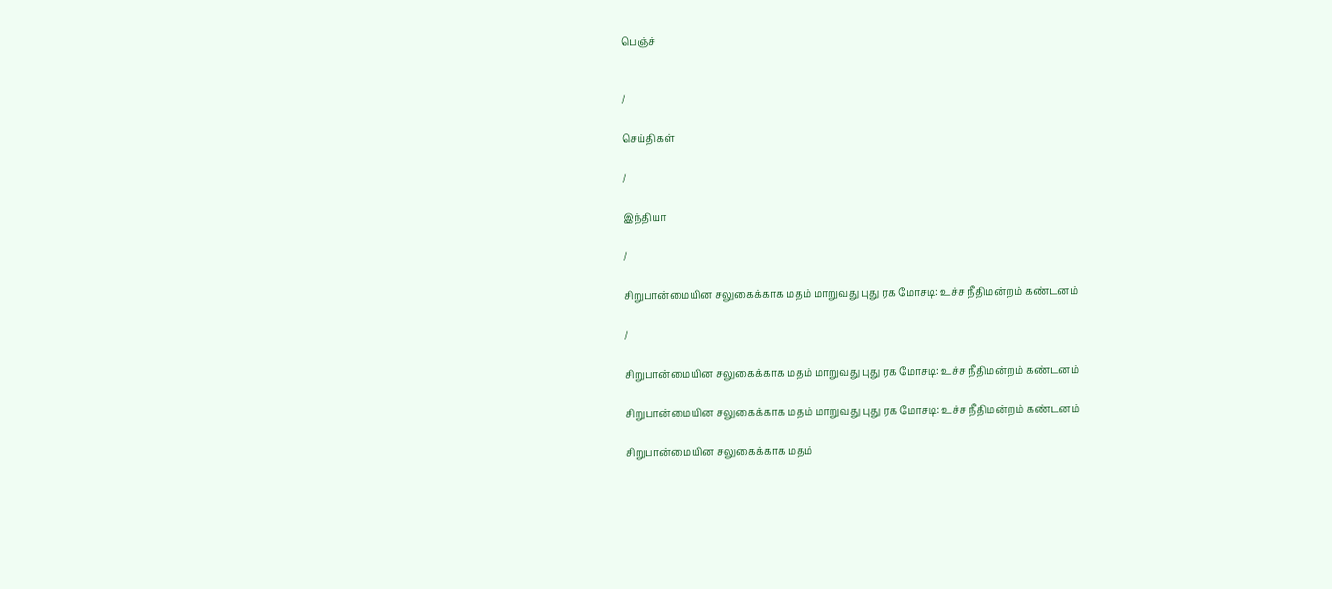பெஞ்ச்


/

செய்திகள்

/

இந்தியா

/

சிறுபான்மையின சலுகைக்காக மதம் மாறுவது புது ரக மோசடி: உச்ச நீதிமன்றம் கண்டனம்

/

சிறுபான்மையின சலுகைக்காக மதம் மாறுவது புது ரக மோசடி: உச்ச நீதிமன்றம் கண்டனம்

சிறுபான்மையின சலுகைக்காக மதம் மாறுவது புது ரக மோசடி: உச்ச நீதிமன்றம் கண்டனம்

சிறுபான்மையின சலுகைக்காக மதம்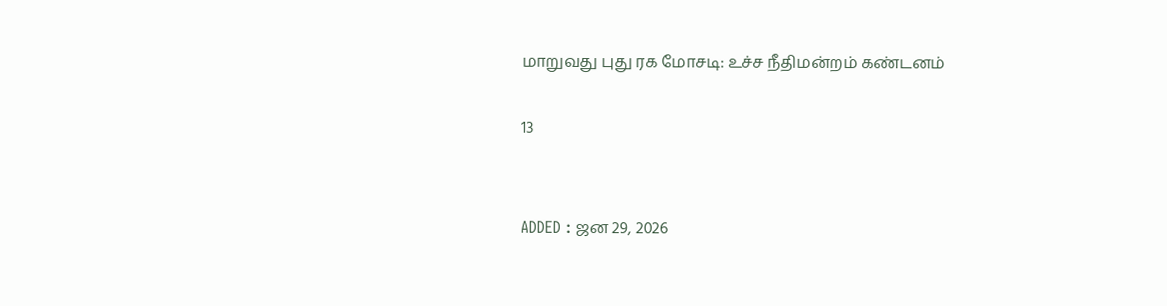மாறுவது புது ரக மோசடி: உச்ச நீதிமன்றம் கண்டனம்

13


ADDED : ஜன 29, 2026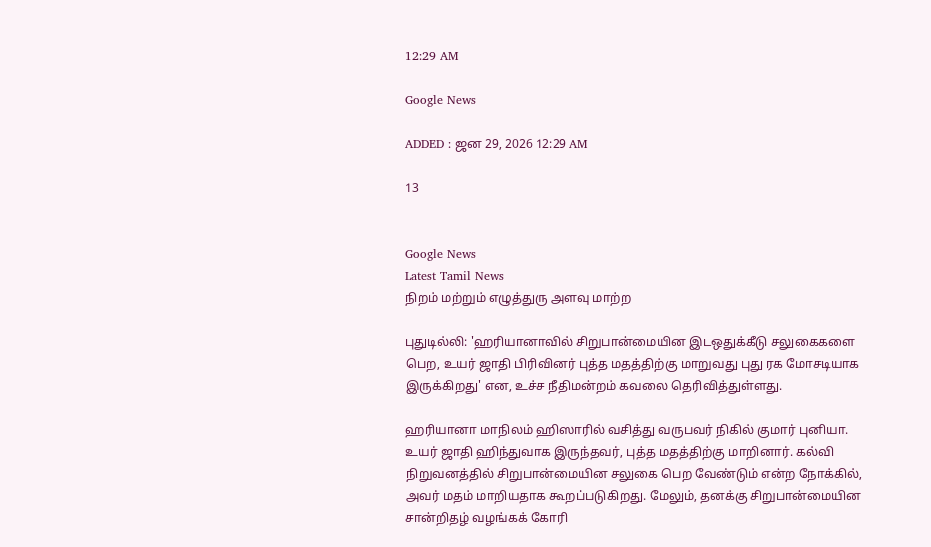12:29 AM

Google News

ADDED : ஜன 29, 2026 12:29 AM

13


Google News
Latest Tamil News
நிறம் மற்றும் எழுத்துரு அளவு மாற்ற

புதுடில்லி: 'ஹரியானாவில் சிறுபான்மையின இடஒதுக்கீடு சலுகைகளை பெற, உயர் ஜாதி பிரிவினர் புத்த மதத்திற்கு மாறுவது புது ரக மோசடியாக இருக்கிறது' என, உச்ச நீதிமன்றம் கவலை தெரிவித்துள்ளது.

ஹரியானா மாநிலம் ஹிஸாரில் வசித்து வருபவர் நிகில் குமார் புனியா. உயர் ஜாதி ஹிந்துவாக இருந்தவர், புத்த மதத்திற்கு மாறினார். கல்வி நிறுவனத்தில் சிறுபான்மையின சலுகை பெற வேண்டும் என்ற நோக்கில், அவர் மதம் மாறியதாக கூறப்படுகிறது. மேலும், தனக்கு சிறுபான்மையின சான்றிதழ் வழங்கக் கோரி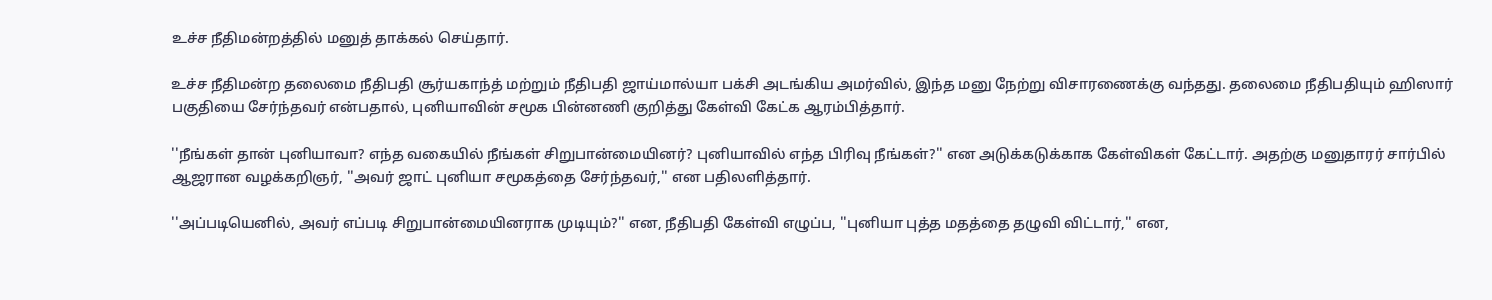உச்ச நீதிமன்றத்தில் மனுத் தாக்கல் செய்தார்.

உச்ச நீதிமன்ற தலைமை நீதிபதி சூர்யகாந்த் மற்றும் நீதிபதி ஜாய்மால்யா பக்சி அடங்கிய அமர்வில், இந்த மனு நேற்று விசாரணைக்கு வந்தது. தலைமை நீதிபதியும் ஹிஸார் பகுதியை சேர்ந்தவர் என்பதால், புனியாவின் சமூக பின்னணி குறித்து கேள்வி கேட்க ஆரம்பித்தார்.

''நீங்கள் தான் புனியாவா? எந்த வகையில் நீங்கள் சிறுபான்மையினர்? புனியாவில் எந்த பிரிவு நீங்கள்?'' என அடுக்கடுக்காக கேள்விகள் கேட்டார். அதற்கு மனுதாரர் சார்பில் ஆஜரான வழக்கறிஞர், ''அவர் ஜாட் புனியா சமூகத்தை சேர்ந்தவர்,'' என பதிலளித்தார்.

''அப்படியெனில், அவர் எப்படி சிறுபான்மையினராக முடியும்?'' என, நீதிபதி கேள்வி எழுப்ப, ''புனியா புத்த மதத்தை தழுவி விட்டார்,'' என,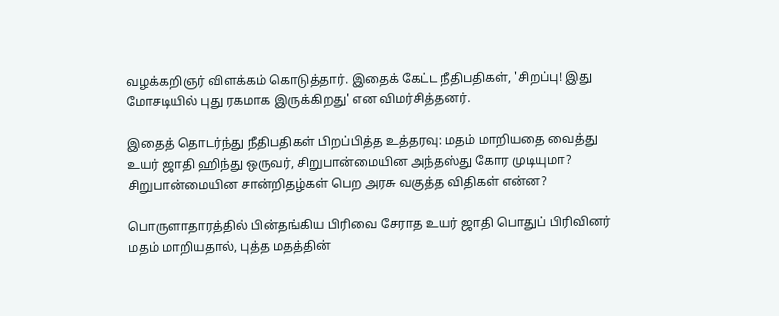வழக்கறிஞர் விளக்கம் கொடுத்தார். இதைக் கேட்ட நீதிபதிகள், 'சிறப்பு! இது மோசடியில் புது ரகமாக இருக்கிறது' என விமர்சித்தனர்.

இதைத் தொடர்ந்து நீதிபதிகள் பிறப்பித்த உத்தரவு: மதம் மாறியதை வைத்து உயர் ஜாதி ஹிந்து ஒருவர், சிறுபான்மையின அந்தஸ்து கோர முடியுமா? சிறுபான்மையின சான்றிதழ்கள் பெற அரசு வகுத்த விதிகள் என்ன?

பொருளாதாரத்தில் பின்தங்கிய பிரிவை சேராத உயர் ஜாதி பொதுப் பிரிவினர் மதம் மாறியதால், புத்த மதத்தின்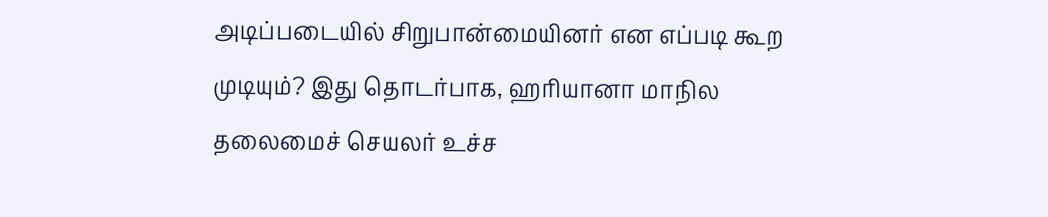அடிப்படையில் சிறுபான்மையினர் என எப்படி கூற முடியும்? இது தொடர்பாக, ஹரியானா மாநில தலைமைச் செயலர் உச்ச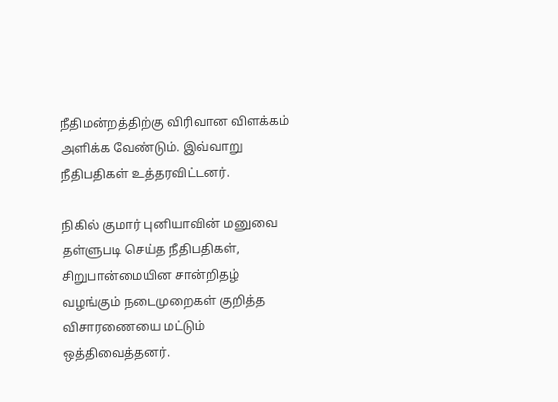நீதிமன்றத்திற்கு விரிவான விளக்கம் அளிக்க வேண்டும். இவ்வாறு நீதிபதிகள் உத்தரவிட்டனர்.

நிகில் குமார் புனியாவின் மனுவை தள்ளுபடி செய்த நீதிபதிகள், சிறுபான்மையின சான்றிதழ் வழங்கும் நடைமுறைகள் குறித்த விசாரணையை மட்டும் ஒத்திவைத்தனர்.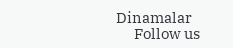Dinamalar
      Follow us